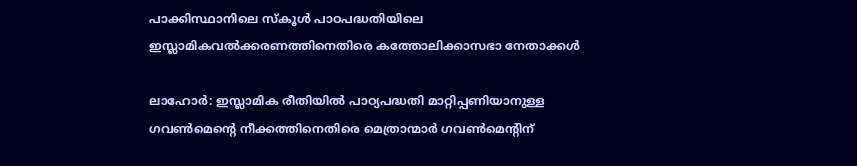പാക്കിസ്ഥാനിലെ സ്‌കൂള്‍ പാഠപദ്ധതിയിലെ ഇസ്ലാമികവല്‍ക്കരണത്തിനെതിരെ കത്തോലിക്കാസഭാ നേതാക്കള്‍

ലാഹോര്‍: ഇസ്ലാമിക രീതിയില്‍ പാഠ്യപദ്ധതി മാറ്റിപ്പണിയാനുള്ള ഗവണ്‍മെന്റെ നീക്കത്തിനെതിരെ മെത്രാന്മാര്‍ ഗവണ്‍മെന്റിന്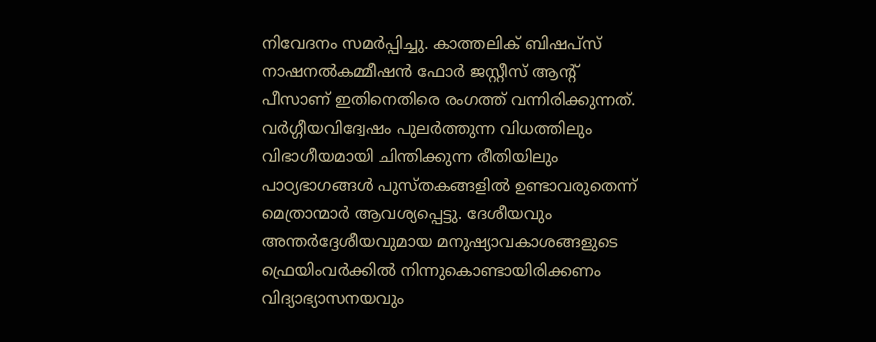നിവേദനം സമര്‍പ്പിച്ചു. കാത്തലിക് ബിഷപ്‌സ് നാഷനല്‍കമ്മീഷന്‍ ഫോര്‍ ജസ്റ്റീസ് ആന്റ് പീസാണ് ഇതിനെതിരെ രംഗത്ത് വന്നിരിക്കുന്നത്. വര്‍ഗ്ഗീയവിദ്വേഷം പുലര്‍ത്തുന്ന വിധത്തിലും വിഭാഗീയമായി ചിന്തിക്കുന്ന രീതിയിലും പാഠ്യഭാഗങ്ങള്‍ പുസ്തകങ്ങളില്‍ ഉണ്ടാവരുതെന്ന് മെത്രാന്മാര്‍ ആവശ്യപ്പെട്ടു. ദേശീയവും അന്തര്‍ദ്ദേശീയവുമായ മനുഷ്യാവകാശങ്ങളുടെ ഫ്രെയിംവര്‍ക്കില്‍ നിന്നുകൊണ്ടായിരിക്കണം വിദ്യാഭ്യാസനയവും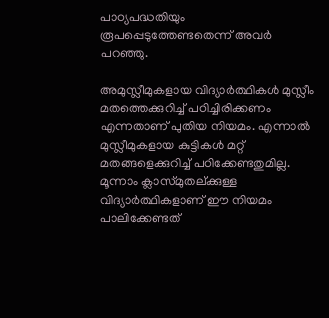പാഠ്യപദ്ധതിയും രൂപപ്പെടുത്തേണ്ടതെന്ന് അവര്‍ പറഞ്ഞു.

അമുസ്ലീമുകളായ വിദ്യാര്‍ത്ഥികള്‍ മുസ്ലീം മതത്തെക്കുറിച്ച് പഠിച്ചിരിക്കണം എന്നതാണ് പുതിയ നിയമം. എന്നാല്‍ മുസ്ലീമുകളായ കുട്ടികള്‍ മറ്റ് മതങ്ങളെക്കുറിച്ച് പഠിക്കേണ്ടതുമില്ല. മൂന്നാം ക്ലാസ്മുതല്ക്കുള്ള വിദ്യാര്‍ത്ഥികളാണ് ഈ നിയമം പാലിക്കേണ്ടത്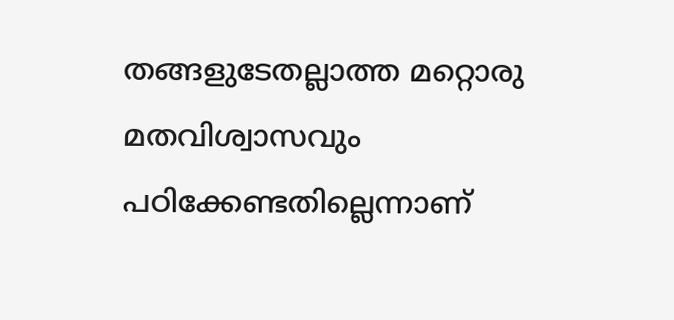തങ്ങളുടേതല്ലാത്ത മറ്റൊരു മതവിശ്വാസവും പഠിക്കേണ്ടതില്ലെന്നാണ്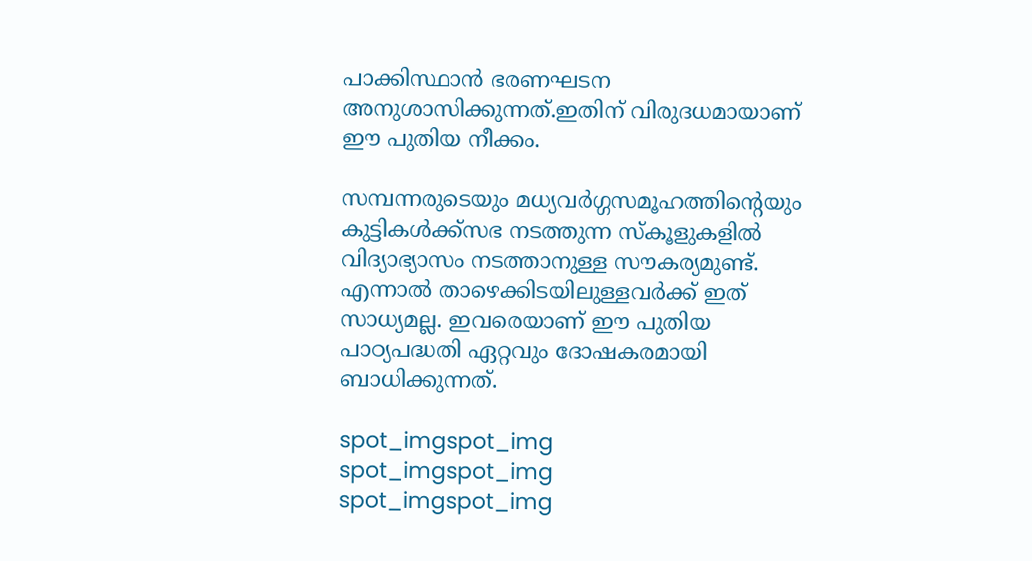പാക്കിസ്ഥാന്‍ ഭരണഘടന അനുശാസിക്കുന്നത്.ഇതിന് വിരുദധമായാണ് ഈ പുതിയ നീക്കം.

സമ്പന്നരുടെയും മധ്യവര്‍ഗ്ഗസമൂഹത്തിന്റെയും കുട്ടികള്‍ക്ക്‌സഭ നടത്തുന്ന സ്‌കൂളുകളില്‍ വിദ്യാഭ്യാസം നടത്താനുള്ള സൗകര്യമുണ്ട്. എന്നാല്‍ താഴെക്കിടയിലുള്ളവര്‍ക്ക് ഇത് സാധ്യമല്ല. ഇവരെയാണ് ഈ പുതിയ പാഠ്യപദ്ധതി ഏറ്റവും ദോഷകരമായി ബാധിക്കുന്നത്.

spot_imgspot_img
spot_imgspot_img
spot_imgspot_img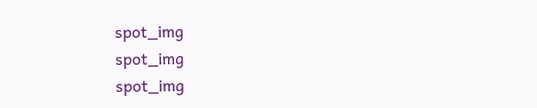spot_img
spot_img
spot_img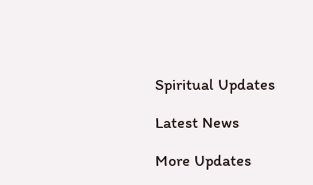Spiritual Updates

Latest News

More Updates